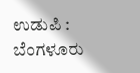ಉಡುಪಿ : ಬೆಂಗಳೂರು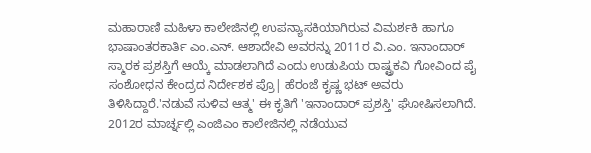ಮಹಾರಾಣಿ ಮಹಿಳಾ ಕಾಲೇಜಿನಲ್ಲಿ ಉಪನ್ಯಾಸಕಿಯಾಗಿರುವ ವಿಮರ್ಶಕಿ ಹಾಗೂ ಭಾಷಾಂತರಕಾರ್ತಿ ಎಂ.ಎನ್. ಆಶಾದೇವಿ ಅವರನ್ನು 2011ರ ವಿ.ಎಂ. ಇನಾಂದಾರ್ ಸ್ಮಾರಕ ಪ್ರಶಸ್ತಿಗೆ ಆಯ್ಕೆ ಮಾಡಲಾಗಿದೆ ಎಂದು ಉಡುಪಿಯ ರಾಷ್ಟ್ರಕವಿ ಗೋವಿಂದ ಪೈ ಸಂಶೋಧನ ಕೇಂದ್ರದ ನಿರ್ದೇಶಕ ಪ್ರೊ| ಹೆರಂಜೆ ಕೃಷ್ಣ ಭಟ್ ಅವರು ತಿಳಿಸಿದ್ದಾರೆ.'ನಡುವೆ ಸುಳಿವ ಆತ್ಮ' ಈ ಕೃತಿಗೆ 'ಇನಾಂದಾರ್ ಪ್ರಶಸ್ತಿ' ಘೋಷಿಸಲಾಗಿದೆ. 2012ರ ಮಾರ್ಚ್ನಲ್ಲಿ ಎಂಜಿಎಂ ಕಾಲೇಜಿನಲ್ಲಿ ನಡೆಯುವ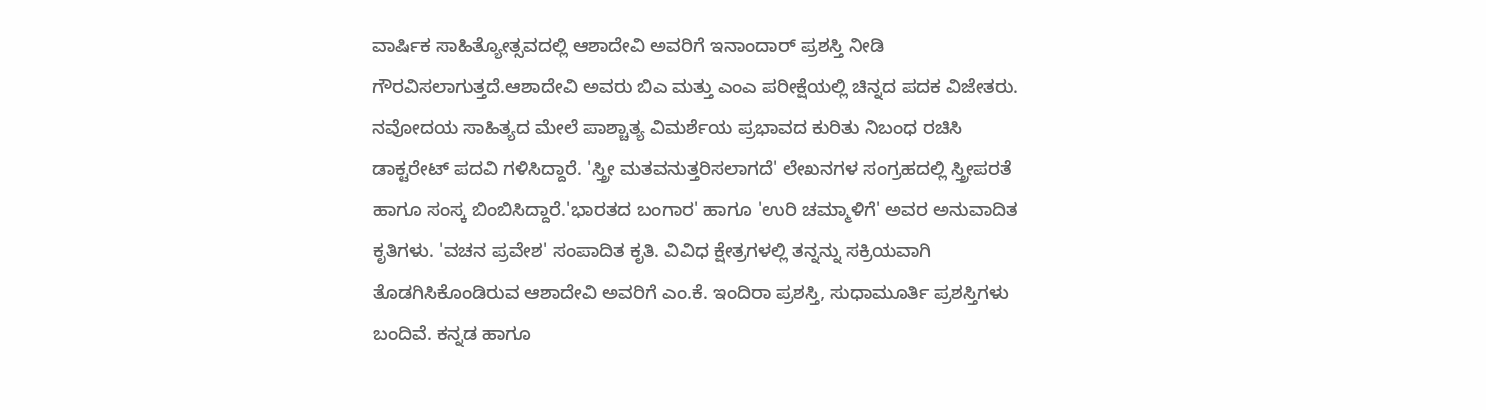ವಾರ್ಷಿಕ ಸಾಹಿತ್ಯೋತ್ಸವದಲ್ಲಿ ಆಶಾದೇವಿ ಅವರಿಗೆ ಇನಾಂದಾರ್ ಪ್ರಶಸ್ತಿ ನೀಡಿ ಗೌರವಿಸಲಾಗುತ್ತದೆ.ಆಶಾದೇವಿ ಅವರು ಬಿಎ ಮತ್ತು ಎಂಎ ಪರೀಕ್ಷೆಯಲ್ಲಿ ಚಿನ್ನದ ಪದಕ ವಿಜೇತರು. ನವೋದಯ ಸಾಹಿತ್ಯದ ಮೇಲೆ ಪಾಶ್ಚಾತ್ಯ ವಿಮರ್ಶೆಯ ಪ್ರಭಾವದ ಕುರಿತು ನಿಬಂಧ ರಚಿಸಿ ಡಾಕ್ಟರೇಟ್ ಪದವಿ ಗಳಿಸಿದ್ದಾರೆ. 'ಸ್ತ್ರೀ ಮತವನುತ್ತರಿಸಲಾಗದೆ' ಲೇಖನಗಳ ಸಂಗ್ರಹದಲ್ಲಿ ಸ್ತ್ರೀಪರತೆ ಹಾಗೂ ಸಂಸ್ಕ ಬಿಂಬಿಸಿದ್ದಾರೆ.'ಭಾರತದ ಬಂಗಾರ' ಹಾಗೂ 'ಉರಿ ಚಮ್ಮಾಳಿಗೆ' ಅವರ ಅನುವಾದಿತ ಕೃತಿಗಳು. 'ವಚನ ಪ್ರವೇಶ' ಸಂಪಾದಿತ ಕೃತಿ. ವಿವಿಧ ಕ್ಷೇತ್ರಗಳಲ್ಲಿ ತನ್ನನ್ನು ಸಕ್ರಿಯವಾಗಿ ತೊಡಗಿಸಿಕೊಂಡಿರುವ ಆಶಾದೇವಿ ಅವರಿಗೆ ಎಂ.ಕೆ. ಇಂದಿರಾ ಪ್ರಶಸ್ತಿ, ಸುಧಾಮೂರ್ತಿ ಪ್ರಶಸ್ತಿಗಳು ಬಂದಿವೆ. ಕನ್ನಡ ಹಾಗೂ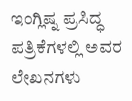ಇಂಗ್ಲಿಷ್ನ ಪ್ರಸಿದ್ಧ ಪತ್ರಿಕೆಗಳಲ್ಲಿ ಅವರ ಲೇಖನಗಳು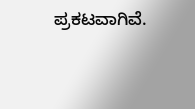ಪ್ರಕಟವಾಗಿವೆ.